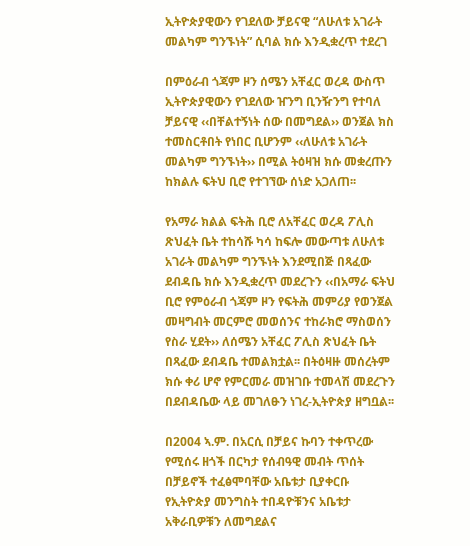ኢትዮጵያዊውን የገደለው ቻይናዊ “ለሁለቱ አገራት መልካም ግንኙነት” ሲባል ክሱ እንዲቋረጥ ተደረገ

በምዕራብ ጎጃም ዞን ሰሜን አቸፈር ወረዳ ውስጥ ኢትዮጵያዊውን የገደለው ዠንግ ቢንዥንግ የተባለ ቻይናዊ ‹‹በቸልተኝነት ሰው በመግደል›› ወንጀል ክስ ተመስርቶበት የነበር ቢሆንም ‹‹ለሁለቱ አገራት መልካም ግንኙነት›› በሚል ትዕዛዝ ክሱ መቋረጡን ከክልሉ ፍትህ ቢሮ የተገኘው ሰነድ አጋለጠ፡፡

የአማራ ክልል ፍትሕ ቢሮ ለአቸፈር ወረዳ ፖሊስ ጽህፈት ቤት ተከሳሹ ካሳ ከፍሎ መውጣቱ ለሁለቱ አገራት መልካም ግንኙነት እንደሚበጅ በጻፈው ደብዳቤ ክሱ እንዲቋረጥ መደረጉን ‹‹በአማራ ፍትህ ቢሮ የምዕራብ ጎጃም ዞን የፍትሕ መምሪያ የወንጀል መዛግብት መርምሮ መወሰንና ተከራክሮ ማስወሰን የስራ ሂደት›› ለሰሜን አቸፈር ፖሊስ ጽህፈት ቤት በጻፈው ደብዳቤ ተመልክቷል፡፡ በትዕዛዙ መሰረትም ክሱ ቀሪ ሆኖ የምርመራ መዝገቡ ተመላሽ መደረጉን በደብዳቤው ላይ መገለፁን ነገረ-ኢትዮጵያ ዘግቧል፡፡

በ2004 ኣ.ም. በአርሲ በቻይና ኩባን ተቀጥረው የሚሰሩ ዘጎች በርካታ የሰብዓዊ መብት ጥሰት በቻይኖች ተፈፅሞባቸው አቤቱታ ቢያቀርቡ የኢትዮጵያ መንግስት ተበዳዮቹንና አቤቱታ አቅራቢዎቹን ለመግደልና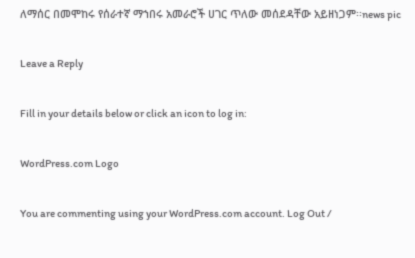ለማሰር በመሞከሩ የሰራተኛ ማኀበሩ አመራሮች ሀገር ጥለው መሰደዳቸው አይዘነጋም፡፡news pic

Leave a Reply

Fill in your details below or click an icon to log in:

WordPress.com Logo

You are commenting using your WordPress.com account. Log Out /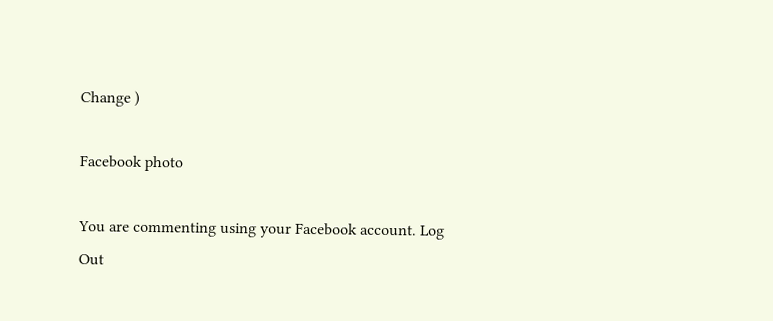Change )

Facebook photo

You are commenting using your Facebook account. Log Out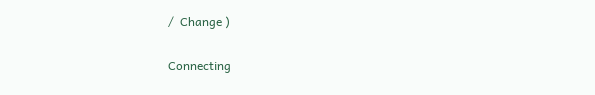/  Change )

Connecting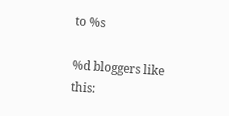to %s

%d bloggers like this: